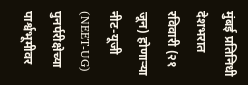मुंबई प्रतिनिधी
देशभरात रविवारी (२१ जून) होणाऱ्या नीट-यूजी (NEET-UG) पुनर्परीक्षेच्या पार्श्वभूमीवर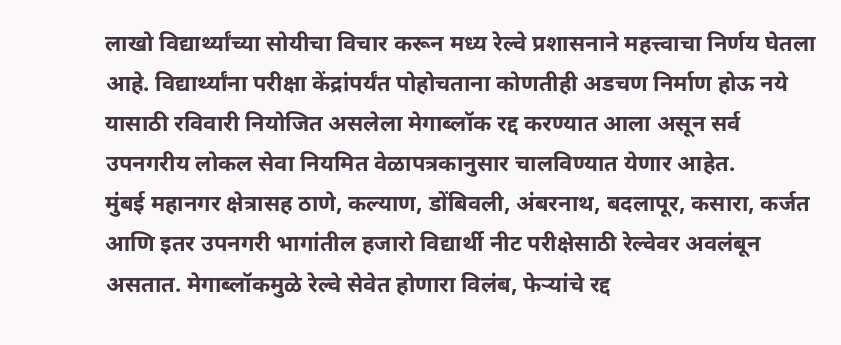लाखो विद्यार्थ्यांच्या सोयीचा विचार करून मध्य रेल्वे प्रशासनाने महत्त्वाचा निर्णय घेतला आहे. विद्यार्थ्यांना परीक्षा केंद्रांपर्यंत पोहोचताना कोणतीही अडचण निर्माण होऊ नये यासाठी रविवारी नियोजित असलेला मेगाब्लॉक रद्द करण्यात आला असून सर्व उपनगरीय लोकल सेवा नियमित वेळापत्रकानुसार चालविण्यात येणार आहेत.
मुंबई महानगर क्षेत्रासह ठाणे, कल्याण, डोंबिवली, अंबरनाथ, बदलापूर, कसारा, कर्जत आणि इतर उपनगरी भागांतील हजारो विद्यार्थी नीट परीक्षेसाठी रेल्वेवर अवलंबून असतात. मेगाब्लॉकमुळे रेल्वे सेवेत होणारा विलंब, फेऱ्यांचे रद्द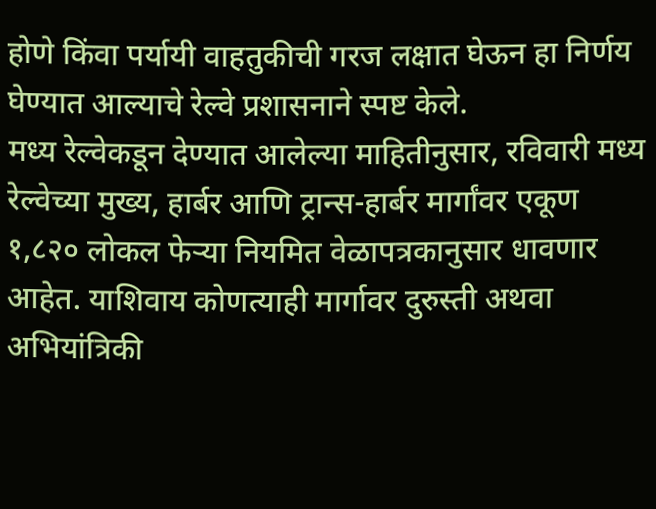होणे किंवा पर्यायी वाहतुकीची गरज लक्षात घेऊन हा निर्णय घेण्यात आल्याचे रेल्वे प्रशासनाने स्पष्ट केले.
मध्य रेल्वेकडून देण्यात आलेल्या माहितीनुसार, रविवारी मध्य रेल्वेच्या मुख्य, हार्बर आणि ट्रान्स-हार्बर मार्गांवर एकूण १,८२० लोकल फेऱ्या नियमित वेळापत्रकानुसार धावणार आहेत. याशिवाय कोणत्याही मार्गावर दुरुस्ती अथवा अभियांत्रिकी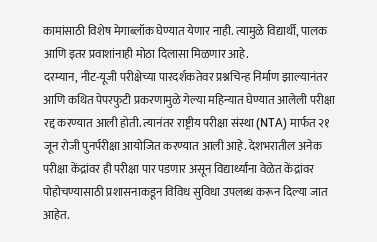कामांसाठी विशेष मेगाब्लॉक घेण्यात येणार नाही. त्यामुळे विद्यार्थी, पालक आणि इतर प्रवाशांनाही मोठा दिलासा मिळणार आहे.
दरम्यान, नीट-यूजी परीक्षेच्या पारदर्शकतेवर प्रश्नचिन्ह निर्माण झाल्यानंतर आणि कथित पेपरफुटी प्रकरणामुळे गेल्या महिन्यात घेण्यात आलेली परीक्षा रद्द करण्यात आली होती. त्यानंतर राष्ट्रीय परीक्षा संस्था (NTA) मार्फत २१ जून रोजी पुनर्परीक्षा आयोजित करण्यात आली आहे. देशभरातील अनेक परीक्षा केंद्रांवर ही परीक्षा पार पडणार असून विद्यार्थ्यांना वेळेत केंद्रांवर पोहोचण्यासाठी प्रशासनाकडून विविध सुविधा उपलब्ध करून दिल्या जात आहेत.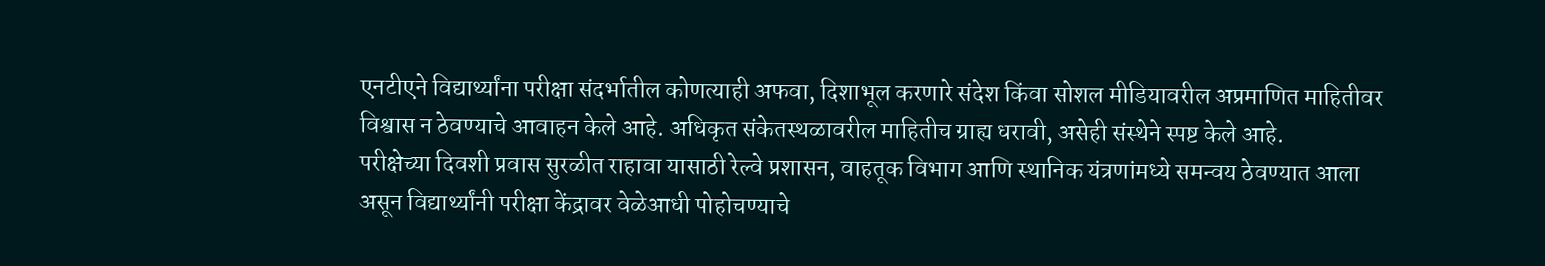एनटीएने विद्यार्थ्यांना परीक्षा संदर्भातील कोणत्याही अफवा, दिशाभूल करणारे संदेश किंवा सोशल मीडियावरील अप्रमाणित माहितीवर विश्वास न ठेवण्याचे आवाहन केले आहे. अधिकृत संकेतस्थळावरील माहितीच ग्राह्य धरावी, असेही संस्थेने स्पष्ट केले आहे.
परीक्षेच्या दिवशी प्रवास सुरळीत राहावा यासाठी रेल्वे प्रशासन, वाहतूक विभाग आणि स्थानिक यंत्रणांमध्ये समन्वय ठेवण्यात आला असून विद्यार्थ्यांनी परीक्षा केंद्रावर वेळेआधी पोहोचण्याचे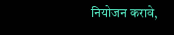नियोजन करावे,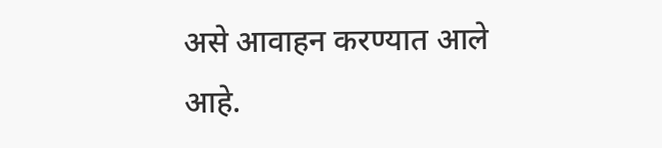असे आवाहन करण्यात आले आहे.